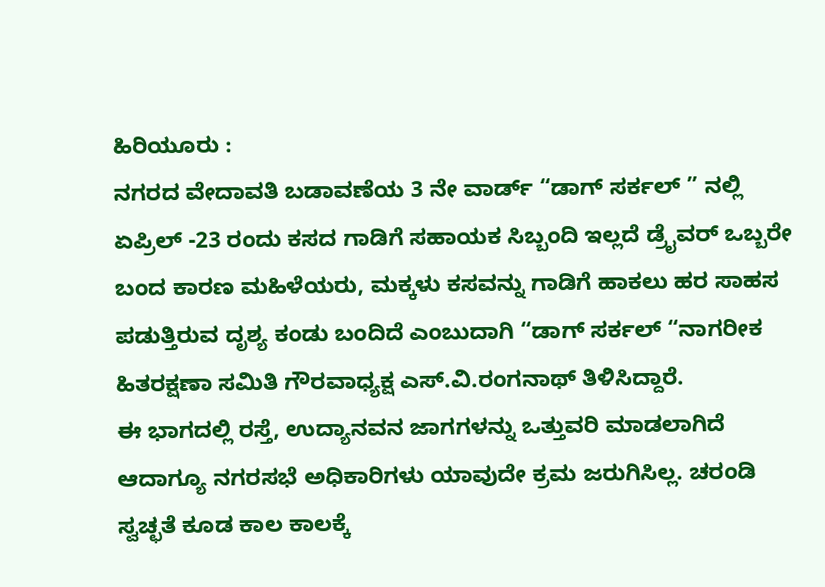ಹಿರಿಯೂರು :
ನಗರದ ವೇದಾವತಿ ಬಡಾವಣೆಯ 3 ನೇ ವಾರ್ಡ್ “ಡಾಗ್ ಸರ್ಕಲ್ ” ನಲ್ಲಿ ಏಪ್ರಿಲ್ -23 ರಂದು ಕಸದ ಗಾಡಿಗೆ ಸಹಾಯಕ ಸಿಬ್ಬಂದಿ ಇಲ್ಲದೆ ಡ್ರೈವರ್ ಒಬ್ಬರೇ ಬಂದ ಕಾರಣ ಮಹಿಳೆಯರು, ಮಕ್ಕಳು ಕಸವನ್ನು ಗಾಡಿಗೆ ಹಾಕಲು ಹರ ಸಾಹಸ ಪಡುತ್ತಿರುವ ದೃಶ್ಯ ಕಂಡು ಬಂದಿದೆ ಎಂಬುದಾಗಿ “ಡಾಗ್ ಸರ್ಕಲ್ “ನಾಗರೀಕ ಹಿತರಕ್ಷಣಾ ಸಮಿತಿ ಗೌರವಾಧ್ಯಕ್ಷ ಎಸ್.ವಿ.ರಂಗನಾಥ್ ತಿಳಿಸಿದ್ದಾರೆ.
ಈ ಭಾಗದಲ್ಲಿ ರಸ್ತೆ, ಉದ್ಯಾನವನ ಜಾಗಗಳನ್ನು ಒತ್ತುವರಿ ಮಾಡಲಾಗಿದೆ ಆದಾಗ್ಯೂ ನಗರಸಭೆ ಅಧಿಕಾರಿಗಳು ಯಾವುದೇ ಕ್ರಮ ಜರುಗಿಸಿಲ್ಲ. ಚರಂಡಿ ಸ್ವಚ್ಛತೆ ಕೂಡ ಕಾಲ ಕಾಲಕ್ಕೆ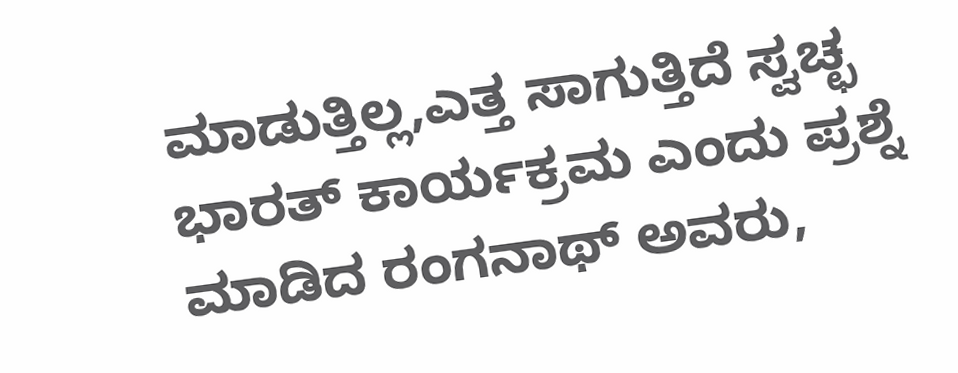ಮಾಡುತ್ತಿಲ್ಲ,ಎತ್ತ ಸಾಗುತ್ತಿದೆ ಸ್ವಚ್ಛ ಭಾರತ್ ಕಾರ್ಯಕ್ರಮ ಎಂದು ಪ್ರಶ್ನೆ ಮಾಡಿದ ರಂಗನಾಥ್ ಅವರು,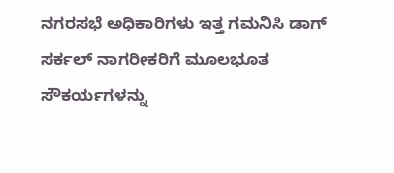ನಗರಸಭೆ ಅಧಿಕಾರಿಗಳು ಇತ್ತ ಗಮನಿಸಿ ಡಾಗ್ ಸರ್ಕಲ್ ನಾಗರೀಕರಿಗೆ ಮೂಲಭೂತ ಸೌಕರ್ಯಗಳನ್ನು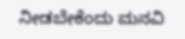ನೀಡಬೇಕೆಂದು ಮನವಿ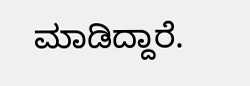ಮಾಡಿದ್ದಾರೆ.